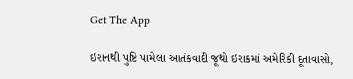Get The App

ઇરાનથી પુષ્ટિ પામેલા આતંકવાદી જૂથો ઇરાકમાં અમેરિકી દૂતાવાસો,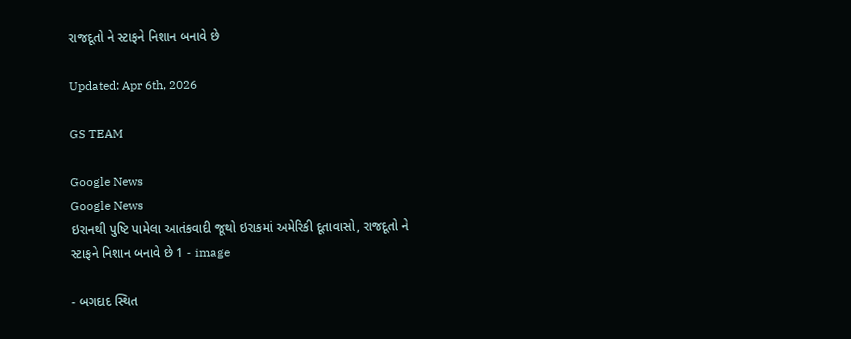રાજદૂતો ને સ્ટાફને નિશાન બનાવે છે

Updated: Apr 6th, 2026

GS TEAM

Google News
Google News
ઇરાનથી પુષ્ટિ પામેલા આતંકવાદી જૂથો ઇરાકમાં અમેરિકી દૂતાવાસો, રાજદૂતો ને સ્ટાફને નિશાન બનાવે છે 1 - image

- બગદાદ સ્થિત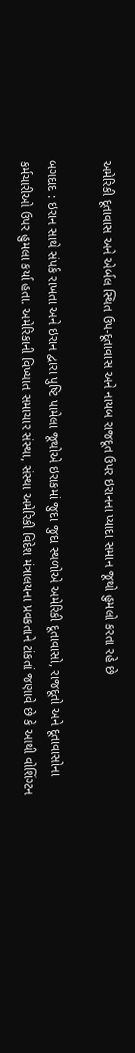અમેરિકી દૂતાવાસ અને એર્બલ સ્થિત ઉપ-દૂતાવાસ અને નાયબ રાજદૂત ઉપર ઇરાનના પ્યાદા સમાન જૂથો હુમલો કરતા રહે છે

બગદાદ : ઇરાન સાથે સંપર્ક રાખતા અને ઇરાન દ્વારા પુષ્ટિ પામેલા જૂથોએ ઇરાકમાં જુદા જુદા સ્થળોએ અમેરિકી દૂતાવાસો, રાજદૂતો અને દૂતાવાસોના કર્મચારીઓ ઉપર હુમલા કર્યા હતા. અમેરિકાની વિખ્યાત સમાચાર સંસ્થા, સંસ્થા અમેરિકી વિદેશ મંત્રાલયના પ્રવકતાને ટાંકતાં જણાવે છે કે આથી વોશિંગ્ટન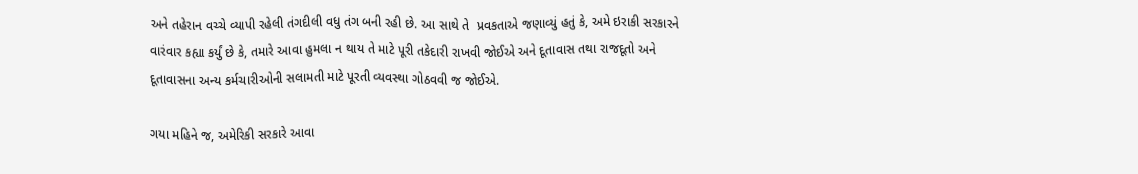અને તહેરાન વચ્ચે વ્યાપી રહેલી તંગદીલી વધુ તંગ બની રહી છે. આ સાથે તે  પ્રવકતાએ જણાવ્યું હતું કે, અમે ઇરાકી સરકારને વારંવાર કહ્યા કર્યું છે કે, તમારે આવા હુમલા ન થાય તે માટે પૂરી તકેદારી રાખવી જોઈએ અને દૂતાવાસ તથા રાજદૂતો અને દૂતાવાસના અન્ય કર્મચારીઓની સલામતી માટે પૂરતી વ્યવસ્થા ગોઠવવી જ જોઈએ.

ગયા મહિને જ, અમેરિકી સરકારે આવા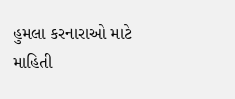હુમલા કરનારાઓ માટે માહિતી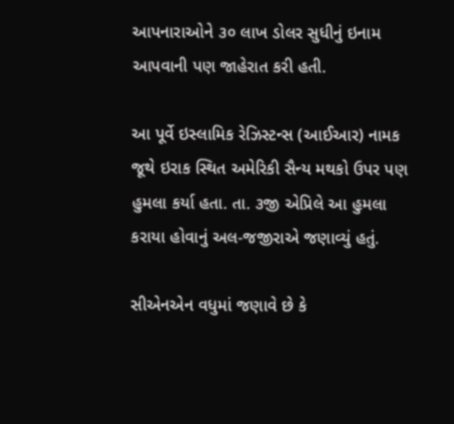આપનારાઓને ૩૦ લાખ ડોલર સુધીનું ઇનામ આપવાની પણ જાહેરાત કરી હતી.

આ પૂર્વે ઇસ્લામિક રેઝિસ્ટન્સ (આઈઆર) નામક જૂથે ઇરાક સ્થિત અમેરિકી સૈન્ય મથકો ઉપર પણ હુમલા કર્યા હતા. તા. ૩જી એપ્રિલે આ હુમલા કરાયા હોવાનું અલ-જજીરાએ જણાવ્યું હતું.

સીએનએન વધુમાં જણાવે છે કે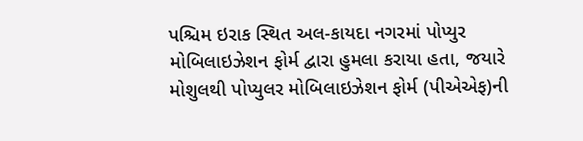પશ્ચિમ ઇરાક સ્થિત અલ-કાયદા નગરમાં પોપ્યુર મોબિલાઇઝેશન ફોર્મ દ્વારા હુમલા કરાયા હતા, જયારે મોશુલથી પોપ્યુલર મોબિલાઇઝેશન ફોર્મ (પીએએફ)ની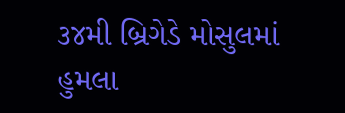૩૪મી બ્રિગેડે મોસુલમાં હુમલા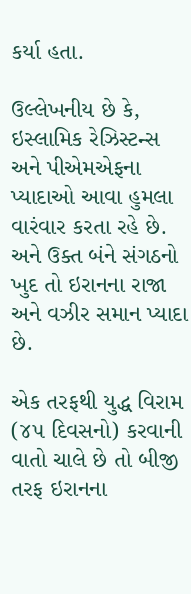કર્યા હતા.

ઉલ્લેખનીય છે કે, ઇસ્લામિક રેઝિસ્ટન્સ અને પીએમએફના પ્યાદાઓ આવા હુમલા વારંવાર કરતા રહે છે. અને ઉક્ત બંને સંગઠનો ખુદ તો ઇરાનના રાજા અને વઝીર સમાન પ્યાદા છે.

એક તરફથી યુદ્ધ વિરામ (૪૫ દિવસનો) કરવાની વાતો ચાલે છે તો બીજી તરફ ઇરાનના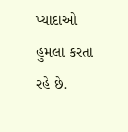પ્યાદાઓ હુમલા કરતા રહે છે.